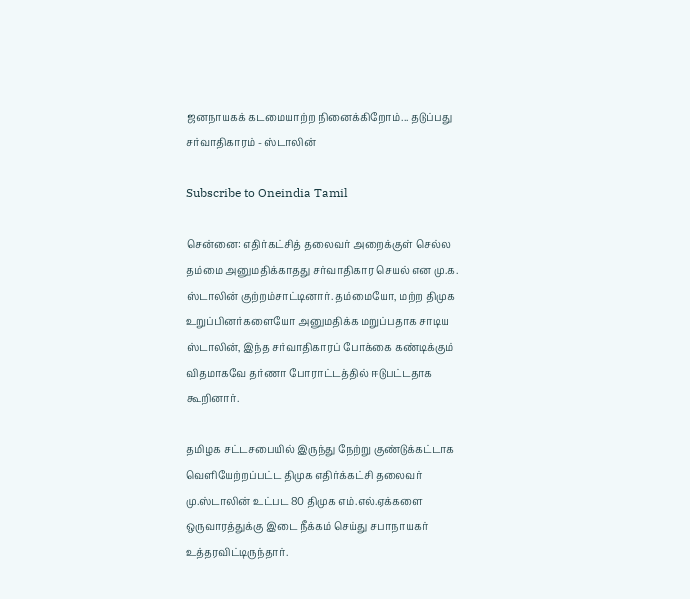ஜனநாயகக் கடமையாற்ற நினைக்கிறோம்... தடுப்பது சர்வாதிகாரம் - ஸ்டாலின்

Subscribe to Oneindia Tamil

சென்னை: எதிர்கட்சித் தலைவர் அறைக்குள் செல்ல தம்மை அனுமதிக்காதது சர்வாதிகார செயல் என மு.க. ஸ்டாலின் குற்றம்சாட்டினார். தம்மையோ, மற்ற திமுக உறுப்பினர்களையோ அனுமதிக்க மறுப்பதாக சாடிய ஸ்டாலின், இந்த சர்வாதிகாரப் போக்கை கண்டிக்கும் விதமாகவே தர்ணா போராட்டத்தில் ஈடுபட்டதாக கூறினார்.

தமிழக சட்டசபையில் இருந்து நேற்று குண்டுக்கட்டாக வெளியேற்றப்பட்ட திமுக எதிர்க்கட்சி தலைவர் மு.ஸ்டாலின் உட்பட 80 திமுக எம்.எல்.ஏக்களை ஒருவாரத்துக்கு இடை நீக்கம் செய்து சபாநாயகர் உத்தரவிட்டிருந்தார்.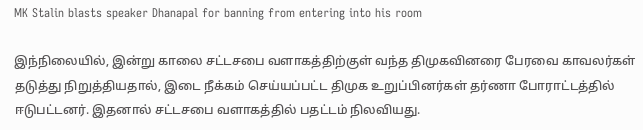MK Stalin blasts speaker Dhanapal for banning from entering into his room

இந்நிலையில், இன்று காலை சட்டசபை வளாகத்திற்குள் வந்த திமுகவினரை பேரவை காவலர்கள் தடுத்து நிறுத்தியதால், இடை நீக்கம் செய்யப்பட்ட திமுக உறுப்பினர்கள் தர்ணா போராட்டத்தில் ஈடுபட்டனர். இதனால் சட்டசபை வளாகத்தில் பதட்டம் நிலவியது.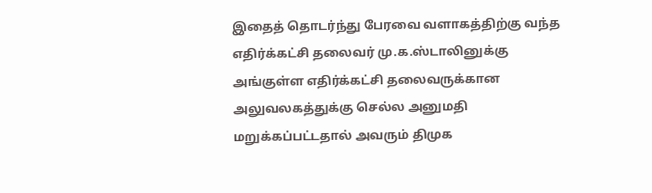இதைத் தொடர்ந்து பேரவை வளாகத்திற்கு வந்த எதிர்க்கட்சி தலைவர் மு.க.ஸ்டாலினுக்கு அங்குள்ள எதிர்க்கட்சி தலைவருக்கான அலுவலகத்துக்கு செல்ல அனுமதி மறுக்கப்பட்டதால் அவரும் திமுக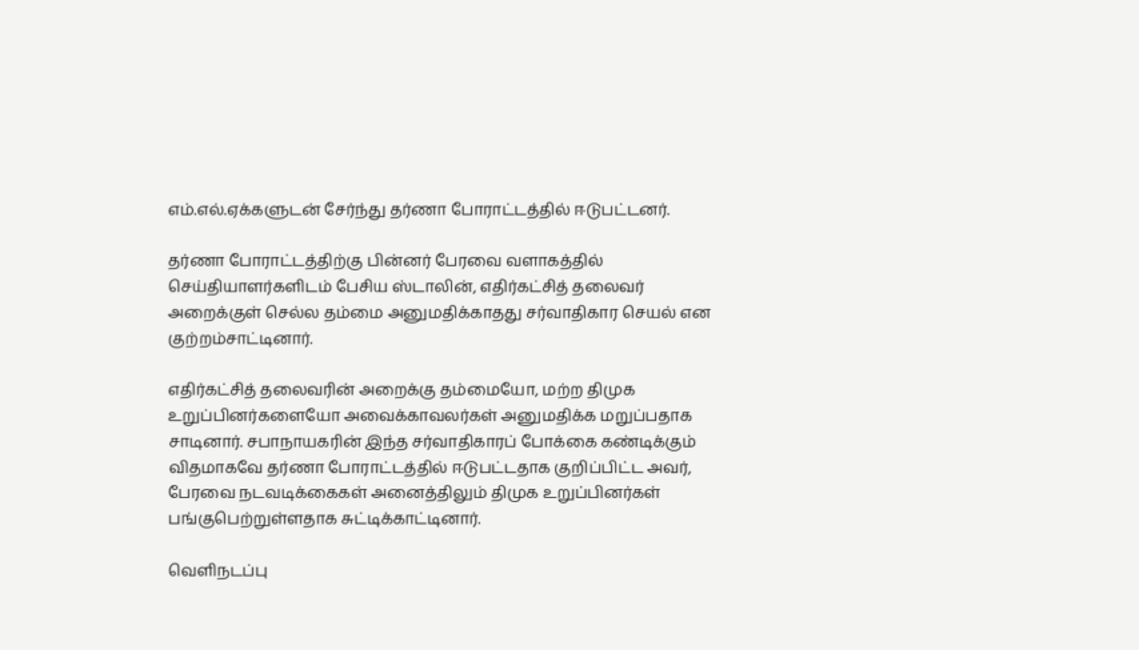எம்.எல்.ஏக்களுடன் சேர்ந்து தர்ணா போராட்டத்தில் ஈடுபட்டனர்.

தர்ணா போராட்டத்திற்கு பின்னர் பேரவை வளாகத்தில் செய்தியாளர்களிடம் பேசிய ஸ்டாலின், எதிர்கட்சித் தலைவர் அறைக்குள் செல்ல தம்மை அனுமதிக்காதது சர்வாதிகார செயல் என குற்றம்சாட்டினார்.

எதிர்கட்சித் தலைவரின் அறைக்கு தம்மையோ, மற்ற திமுக உறுப்பினர்களையோ அவைக்காவலர்கள் அனுமதிக்க மறுப்பதாக சாடினார். சபாநாயகரின் இந்த சர்வாதிகாரப் போக்கை கண்டிக்கும் விதமாகவே தர்ணா போராட்டத்தில் ஈடுபட்டதாக குறிப்பிட்ட அவர், பேரவை நடவடிக்கைகள் அனைத்திலும் திமுக உறுப்பினர்கள் பங்குபெற்றுள்ளதாக சுட்டிக்காட்டினார்.

வெளிநடப்பு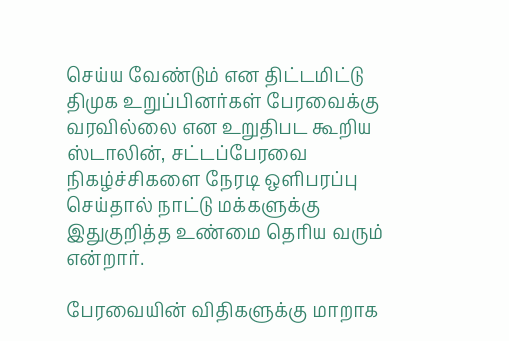செய்ய வேண்டும் என திட்டமிட்டு திமுக உறுப்பினர்கள் பேரவைக்கு வரவில்லை என உறுதிபட கூறிய ஸ்டாலின், சட்டப்பேரவை நிகழ்ச்சிகளை நேரடி ஒளிபரப்பு செய்தால் நாட்டு மக்களுக்கு இதுகுறித்த உண்மை தெரிய வரும் என்றார்.

பேரவையின் விதிகளுக்கு மாறாக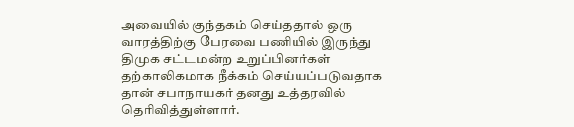அவையில் குந்தகம் செய்ததால் ஒரு வாரத்திற்கு பேரவை பணியில் இருந்து திமுக சட்டமன்ற உறுப்பினர்கள் தற்காலிகமாக நீக்கம் செய்யப்படுவதாக தான் சபாநாயகர் தனது உத்தரவில் தெரிவித்துள்ளார்.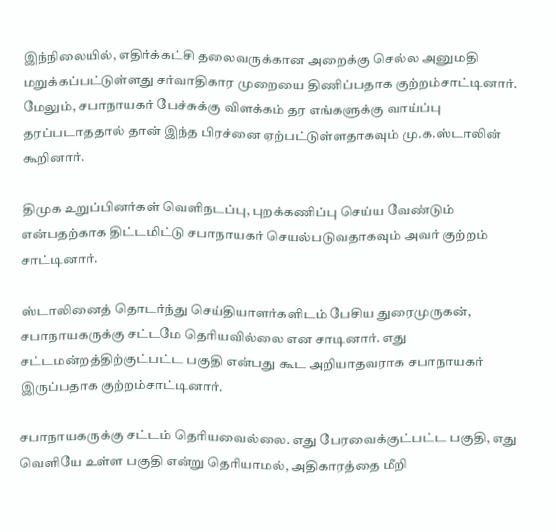இந்நிலையில், எதிர்க்கட்சி தலைவருக்கான அறைக்கு செல்ல அனுமதி மறுக்கப்பட்டுள்ளது சர்வாதிகார முறையை திணிப்பதாக குற்றம்சாட்டினார். மேலும், சபாநாயகர் பேச்சுக்கு விளக்கம் தர எங்களுக்கு வாய்ப்பு தரப்படாததால் தான் இந்த பிரச்னை ஏற்பட்டுள்ளதாகவும் மு.க.ஸ்டாலின் கூறினார்.

திமுக உறுப்பினர்கள் வெளிநடப்பு, புறக்கணிப்பு செய்ய வேண்டும் என்பதற்காக திட்டமிட்டு சபாநாயகர் செயல்படுவதாகவும் அவர் குற்றம் சாட்டினார்.

ஸ்டாலினைத் தொடர்ந்து செய்தியாளர்களிடம் பேசிய துரைமுருகன், சபாநாயகருக்கு சட்டமே தெரியவில்லை என சாடினார். எது சட்டமன்றத்திற்குட்பட்ட பகுதி என்பது கூட அறியாதவராக சபாநாயகர் இருப்பதாக குற்றம்சாட்டினார்.

சபாநாயகருக்கு சட்டம் தெரியவைல்லை. எது பேரவைக்குட்பட்ட பகுதி, எது வெளியே உள்ள பகுதி என்று தெரியாமல், அதிகாரத்தை மீறி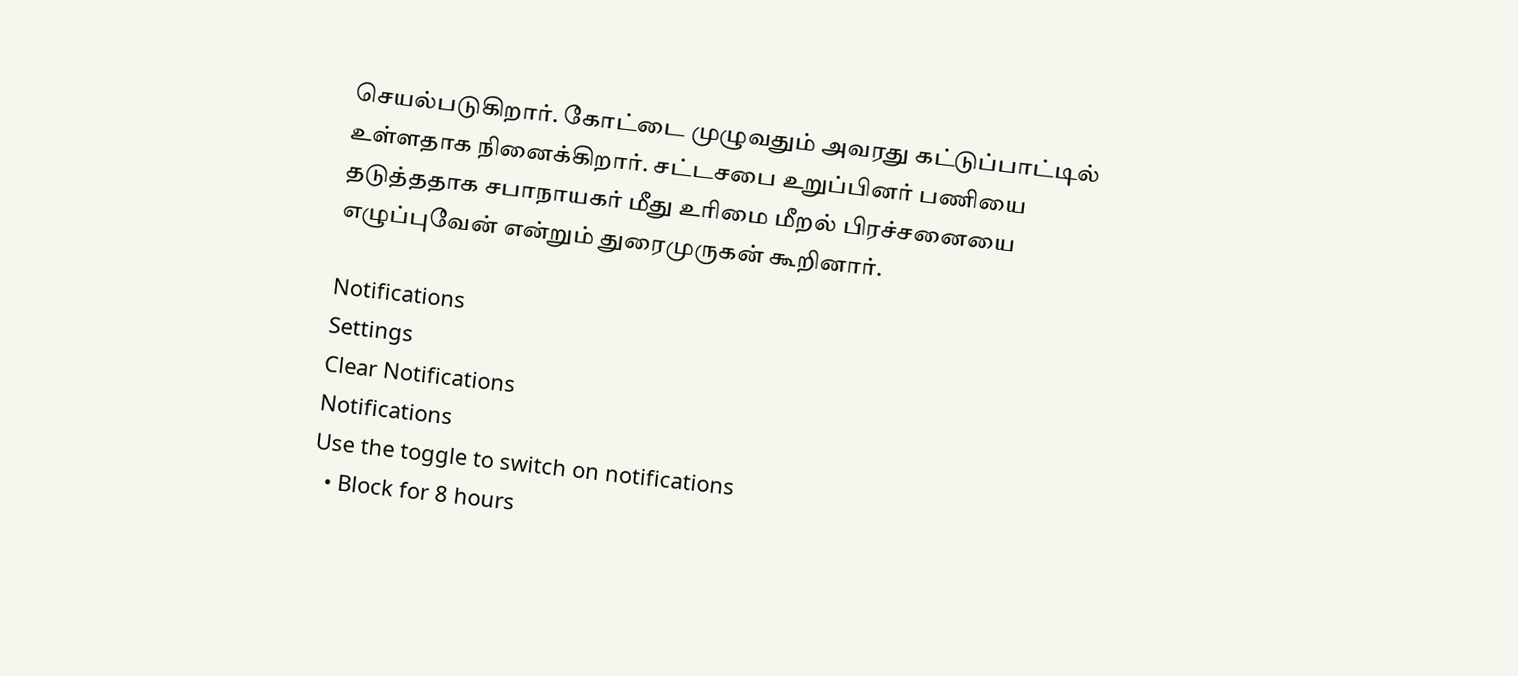செயல்படுகிறார். கோட்டை முழுவதும் அவரது கட்டுப்பாட்டில் உள்ளதாக நினைக்கிறார். சட்டசபை உறுப்பினர் பணியை தடுத்ததாக சபாநாயகர் மீது உரிமை மீறல் பிரச்சனையை எழுப்புவேன் என்றும் துரைமுருகன் கூறினார்.

Notifications
Settings
Clear Notifications
Notifications
Use the toggle to switch on notifications
  • Block for 8 hours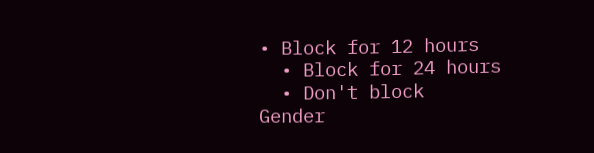• Block for 12 hours
  • Block for 24 hours
  • Don't block
Gender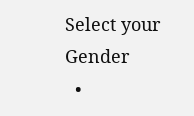Select your Gender
  •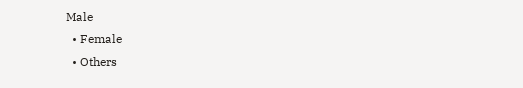Male
  • Female
  • Others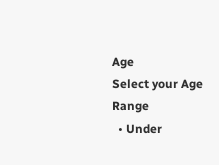Age
Select your Age Range
  • Under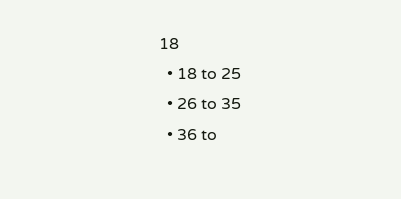18
  • 18 to 25
  • 26 to 35
  • 36 to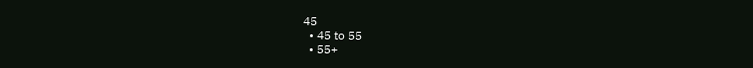45
  • 45 to 55
  • 55+